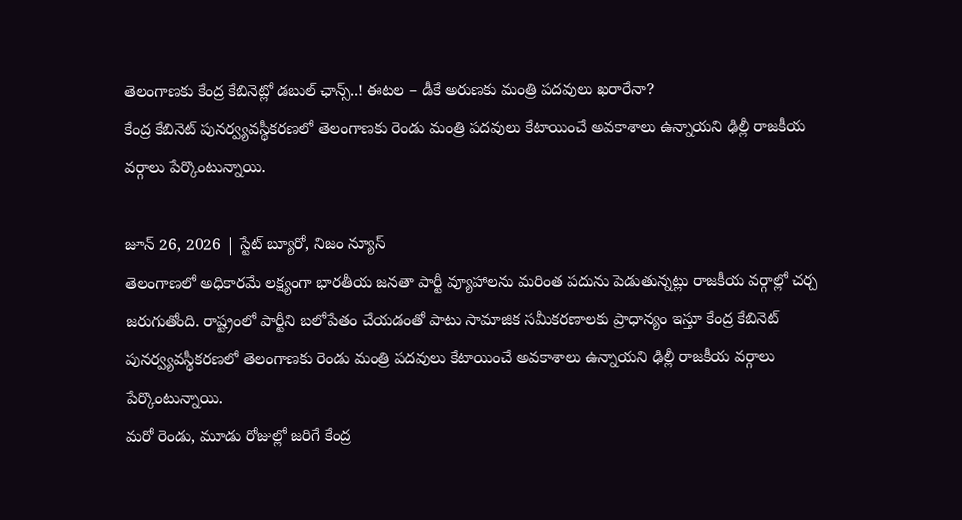తెలంగాణకు కేంద్ర కేబినెట్లో డబుల్ ఛాన్స్..! ఈటల – డీకే అరుణకు మంత్రి పదవులు ఖరారేనా?
కేంద్ర కేబినెట్ పునర్వ్యవస్థీకరణలో తెలంగాణకు రెండు మంత్రి పదవులు కేటాయించే అవకాశాలు ఉన్నాయని ఢిల్లీ రాజకీయ వర్గాలు పేర్కొంటున్నాయి.

జూన్ 26, 2026 | స్టేట్ బ్యూరో, నిజం న్యూస్
తెలంగాణలో అధికారమే లక్ష్యంగా భారతీయ జనతా పార్టీ వ్యూహాలను మరింత పదును పెడుతున్నట్లు రాజకీయ వర్గాల్లో చర్చ జరుగుతోంది. రాష్ట్రంలో పార్టీని బలోపేతం చేయడంతో పాటు సామాజిక సమీకరణాలకు ప్రాధాన్యం ఇస్తూ కేంద్ర కేబినెట్ పునర్వ్యవస్థీకరణలో తెలంగాణకు రెండు మంత్రి పదవులు కేటాయించే అవకాశాలు ఉన్నాయని ఢిల్లీ రాజకీయ వర్గాలు పేర్కొంటున్నాయి.
మరో రెండు, మూడు రోజుల్లో జరిగే కేంద్ర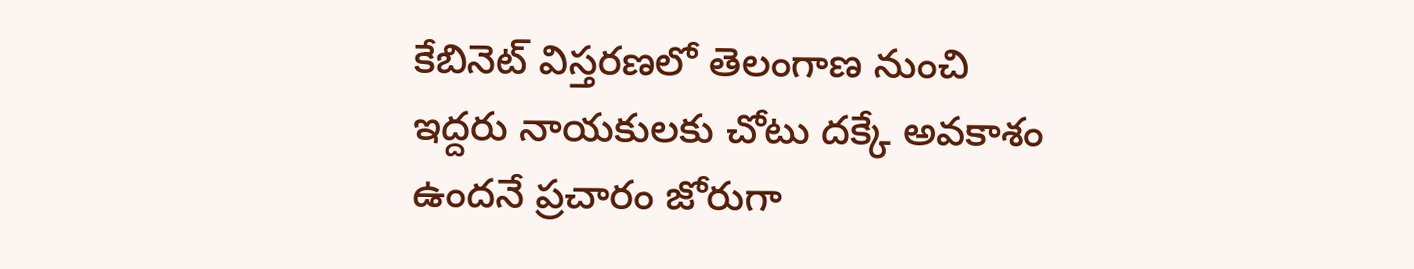కేబినెట్ విస్తరణలో తెలంగాణ నుంచి ఇద్దరు నాయకులకు చోటు దక్కే అవకాశం ఉందనే ప్రచారం జోరుగా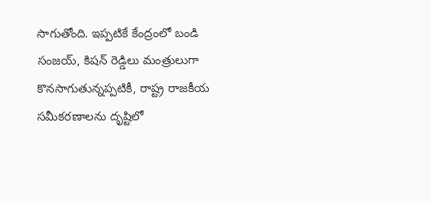సాగుతోంది. ఇప్పటికే కేంద్రంలో బండి సంజయ్, కిషన్ రెడ్డిలు మంత్రులుగా కొనసాగుతున్నప్పటికీ, రాష్ట్ర రాజకీయ సమీకరణాలను దృష్టిలో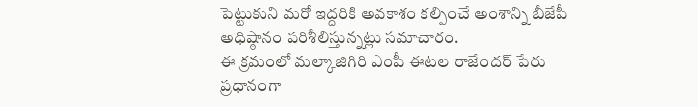పెట్టుకుని మరో ఇద్దరికి అవకాశం కల్పించే అంశాన్ని బీజేపీ అధిష్ఠానం పరిశీలిస్తున్నట్లు సమాచారం.
ఈ క్రమంలో మల్కాజిగిరి ఎంపీ ఈటల రాజేందర్ పేరు ప్రధానంగా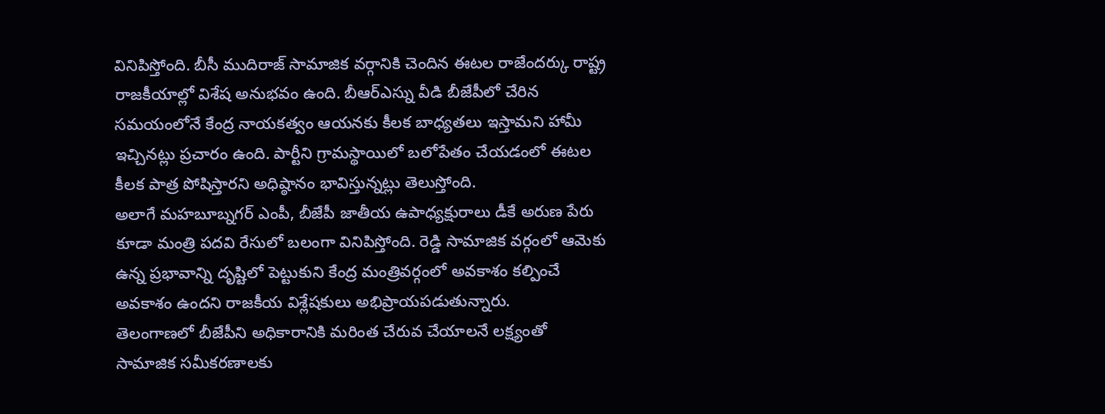వినిపిస్తోంది. బీసీ ముదిరాజ్ సామాజిక వర్గానికి చెందిన ఈటల రాజేందర్కు రాష్ట్ర రాజకీయాల్లో విశేష అనుభవం ఉంది. బీఆర్ఎస్ను వీడి బీజేపీలో చేరిన సమయంలోనే కేంద్ర నాయకత్వం ఆయనకు కీలక బాధ్యతలు ఇస్తామని హామీ ఇచ్చినట్లు ప్రచారం ఉంది. పార్టీని గ్రామస్థాయిలో బలోపేతం చేయడంలో ఈటల కీలక పాత్ర పోషిస్తారని అధిష్ఠానం భావిస్తున్నట్లు తెలుస్తోంది.
అలాగే మహబూబ్నగర్ ఎంపీ, బీజేపీ జాతీయ ఉపాధ్యక్షురాలు డీకే అరుణ పేరు కూడా మంత్రి పదవి రేసులో బలంగా వినిపిస్తోంది. రెడ్డి సామాజిక వర్గంలో ఆమెకు ఉన్న ప్రభావాన్ని దృష్టిలో పెట్టుకుని కేంద్ర మంత్రివర్గంలో అవకాశం కల్పించే అవకాశం ఉందని రాజకీయ విశ్లేషకులు అభిప్రాయపడుతున్నారు.
తెలంగాణలో బీజేపీని అధికారానికి మరింత చేరువ చేయాలనే లక్ష్యంతో సామాజిక సమీకరణాలకు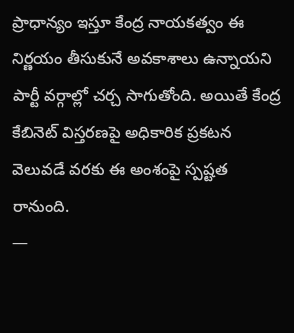ప్రాధాన్యం ఇస్తూ కేంద్ర నాయకత్వం ఈ నిర్ణయం తీసుకునే అవకాశాలు ఉన్నాయని పార్టీ వర్గాల్లో చర్చ సాగుతోంది. అయితే కేంద్ర కేబినెట్ విస్తరణపై అధికారిక ప్రకటన వెలువడే వరకు ఈ అంశంపై స్పష్టత రానుంది.
—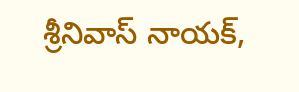శ్రీనివాస్ నాయక్,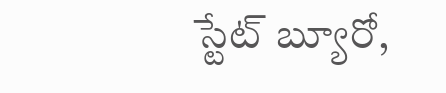స్టేట్ బ్యూరో,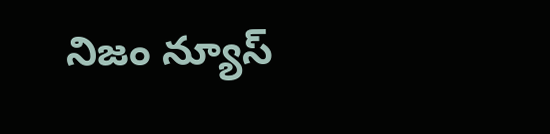నిజం న్యూస్